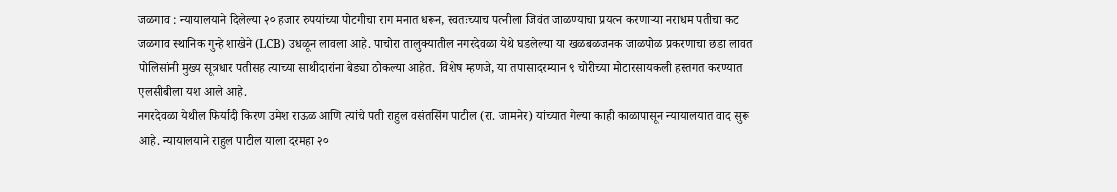जळगाव : न्यायालयाने दिलेल्या २० हजार रुपयांच्या पोटगीचा राग मनात धरून, स्वतःच्याच पत्नीला जिवंत जाळण्याचा प्रयत्न करणाऱ्या नराधम पतीचा कट जळगाव स्थानिक गुन्हे शाखेने (LCB) उधळून लावला आहे. पाचोरा तालुक्यातील नगरदेवळा येथे घडलेल्या या खळबळजनक जाळपोळ प्रकरणाचा छडा लावत पोलिसांनी मुख्य सूत्रधार पतीसह त्याच्या साथीदारांना बेड्या ठोकल्या आहेत. विशेष म्हणजे, या तपासादरम्यान ९ चोरीच्या मोटारसायकली हस्तगत करण्यात एलसीबीला यश आले आहे.
नगरदेवळा येथील फिर्यादी किरण उमेश राऊळ आणि त्यांचे पती राहुल वसंतसिंग पाटील (रा. जामनेर) यांच्यात गेल्या काही काळापासून न्यायालयात वाद सुरू आहे. न्यायालयाने राहुल पाटील याला दरमहा २०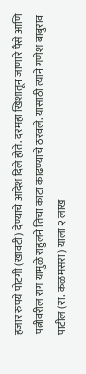हजार रुपये पोटगी (खावटी) देण्याचे आदेश दिले होते. दरमहा खिशातून जाणारे पैसे आणि पत्नीवरील राग यामुळे राहुलने तिचा काटा काढण्याचे ठरवले. यासाठी त्याने गणेश बाबुराव पाटील (रा. कळमसरा) याला २ लाख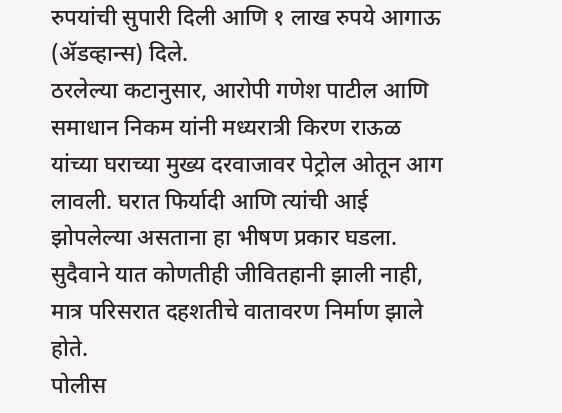रुपयांची सुपारी दिली आणि १ लाख रुपये आगाऊ (ॲडव्हान्स) दिले.
ठरलेल्या कटानुसार, आरोपी गणेश पाटील आणि समाधान निकम यांनी मध्यरात्री किरण राऊळ यांच्या घराच्या मुख्य दरवाजावर पेट्रोल ओतून आग लावली. घरात फिर्यादी आणि त्यांची आई झोपलेल्या असताना हा भीषण प्रकार घडला. सुदैवाने यात कोणतीही जीवितहानी झाली नाही, मात्र परिसरात दहशतीचे वातावरण निर्माण झाले होते.
पोलीस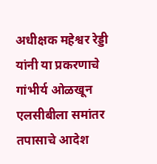अधीक्षक महेश्वर रेड्डी यांनी या प्रकरणाचे गांभीर्य ओळखून एलसीबीला समांतर तपासाचे आदेश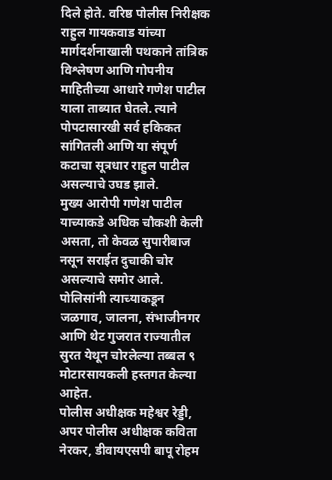दिले होते. वरिष्ठ पोलीस निरीक्षक राहुल गायकवाड यांच्या मार्गदर्शनाखाली पथकाने तांत्रिक विश्लेषण आणि गोपनीय माहितीच्या आधारे गणेश पाटील याला ताब्यात घेतले. त्याने पोपटासारखी सर्व हकिकत सांगितली आणि या संपूर्ण कटाचा सूत्रधार राहुल पाटील असल्याचे उघड झाले.
मुख्य आरोपी गणेश पाटील याच्याकडे अधिक चौकशी केली असता, तो केवळ सुपारीबाज नसून सराईत दुचाकी चोर असल्याचे समोर आले. पोलिसांनी त्याच्याकडून जळगाव, जालना, संभाजीनगर आणि थेट गुजरात राज्यातील सुरत येथून चोरलेल्या तब्बल ९ मोटारसायकली हस्तगत केल्या आहेत.
पोलीस अधीक्षक महेश्वर रेड्डी, अपर पोलीस अधीक्षक कविता नेरकर, डीवायएसपी बापू रोहम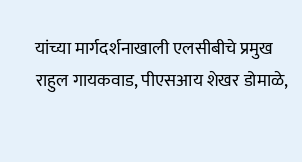यांच्या मार्गदर्शनाखाली एलसीबीचे प्रमुख राहुल गायकवाड, पीएसआय शेखर डोमाळे,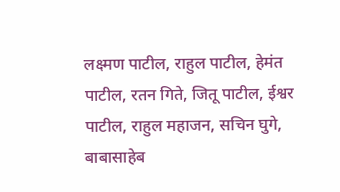लक्ष्मण पाटील, राहुल पाटील, हेमंत पाटील, रतन गिते, जितू पाटील, ईश्वर पाटील, राहुल महाजन, सचिन घुगे, बाबासाहेब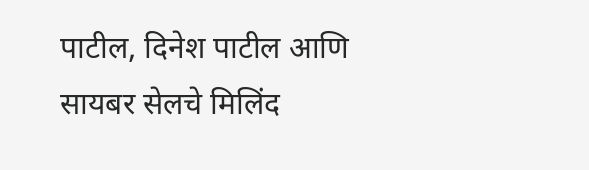पाटील, दिनेश पाटील आणि सायबर सेलचे मिलिंद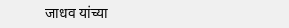जाधव यांच्या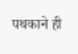पथकाने ही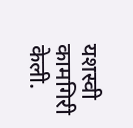यशस्वी कामगिरी केली.